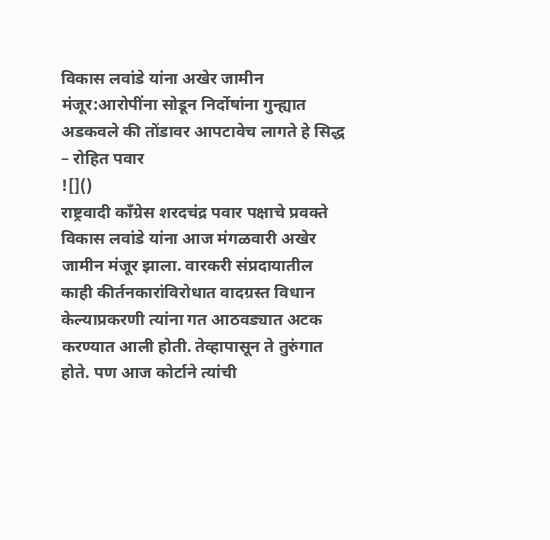विकास लवांडे यांना अखेर जामीन मंजूर:आरोपींना सोडून निर्दोषांना गुन्ह्यात अडकवले की तोंडावर आपटावेच लागते हे सिद्ध – रोहित पवार
![]()
राष्ट्रवादी काँग्रेस शरदचंद्र पवार पक्षाचे प्रवक्ते विकास लवांडे यांना आज मंगळवारी अखेर जामीन मंजूर झाला. वारकरी संप्रदायातील काही कीर्तनकारांविरोधात वादग्रस्त विधान केल्याप्रकरणी त्यांना गत आठवड्यात अटक करण्यात आली होती. तेव्हापासून ते तुरुंगात होते. पण आज कोर्टाने त्यांची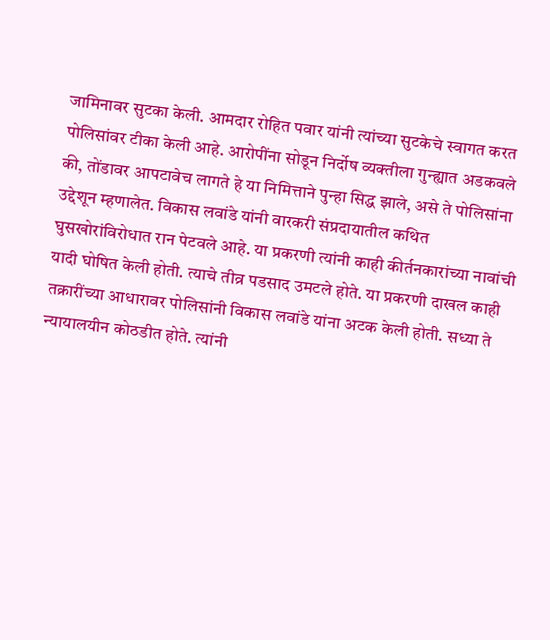जामिनावर सुटका केली. आमदार रोहित पवार यांनी त्यांच्या सुटकेचे स्वागत करत पोलिसांवर टीका केली आहे. आरोपींना सोडून निर्दोष व्यक्तीला गुन्ह्यात अडकवले की, तोंडावर आपटावेच लागते हे या निमित्ताने पुन्हा सिद्ध झाले, असे ते पोलिसांना उद्देशून म्हणालेत. विकास लवांडे यांनी वारकरी संप्रदायातील कथित घुसखोरांविरोधात रान पेटवले आहे. या प्रकरणी त्यांनी काही कीर्तनकारांच्या नावांची यादी घोषित केली होती. त्याचे तीव्र पडसाद उमटले होते. या प्रकरणी दाखल काही तक्रारींच्या आधारावर पोलिसांनी विकास लवांडे यांना अटक केली होती. सध्या ते न्यायालयीन कोठडीत होते. त्यांनी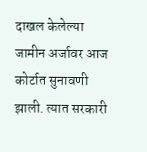दाखल केलेल्या जामीन अर्जावर आज कोर्टात सुनावणी झाली. त्यात सरकारी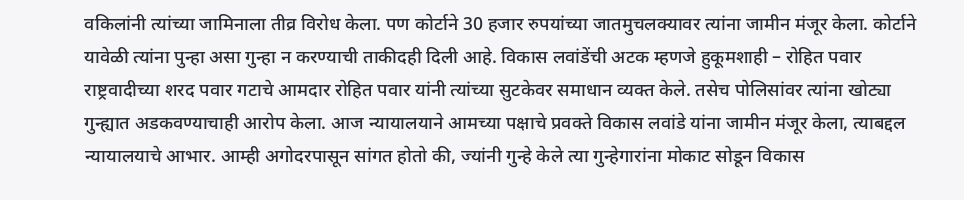वकिलांनी त्यांच्या जामिनाला तीव्र विरोध केला. पण कोर्टाने 30 हजार रुपयांच्या जातमुचलक्यावर त्यांना जामीन मंजूर केला. कोर्टाने यावेळी त्यांना पुन्हा असा गुन्हा न करण्याची ताकीदही दिली आहे. विकास लवांडेंची अटक म्हणजे हुकूमशाही – रोहित पवार राष्ट्रवादीच्या शरद पवार गटाचे आमदार रोहित पवार यांनी त्यांच्या सुटकेवर समाधान व्यक्त केले. तसेच पोलिसांवर त्यांना खोट्या गुन्ह्यात अडकवण्याचाही आरोप केला. आज न्यायालयाने आमच्या पक्षाचे प्रवक्ते विकास लवांडे यांना जामीन मंजूर केला, त्याबद्दल न्यायालयाचे आभार. आम्ही अगोदरपासून सांगत होतो की, ज्यांनी गुन्हे केले त्या गुन्हेगारांना मोकाट सोडून विकास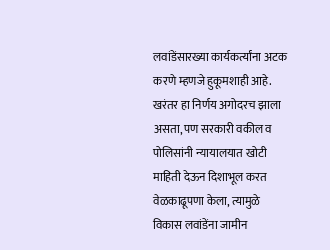लवांडेंसारख्या कार्यकर्त्यांना अटक करणे म्हणजे हुकूमशाही आहे. खरंतर हा निर्णय अगोदरच झाला असता, पण सरकारी वकील व पोलिसांनी न्यायालयात खोटी माहिती देऊन दिशाभूल करत वेळकाढूपणा केला, त्यामुळे विकास लवांडेंना जामीन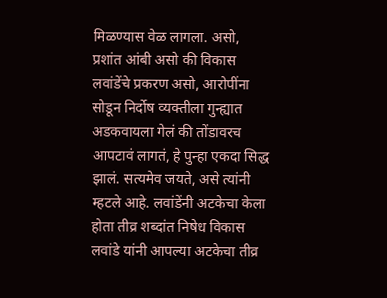मिळण्यास वेळ लागला. असो, प्रशांत आंबी असो की विकास लवांडेंचे प्रकरण असो, आरोपींना सोडून निर्दोष व्यक्तीला गुन्ह्यात अडकवायला गेलं की तोंडावरच आपटावं लागतं, हे पुन्हा एकदा सिद्ध झालं. सत्यमेव जयते, असे त्यांनी म्हटले आहे. लवांडेंनी अटकेचा केला होता तीव्र शब्दांत निषेध विकास लवांडे यांनी आपल्या अटकेचा तीव्र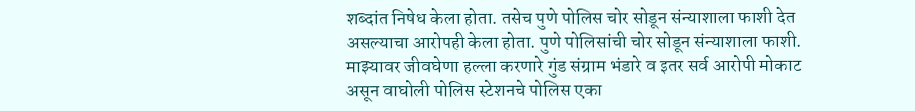शब्दांत निषेध केला होता. तसेच पुणे पोलिस चोर सोडून संन्याशाला फाशी देत असल्याचा आरोपही केला होता. पुणे पोलिसांची चोर सोडून संन्याशाला फाशी. माझ्यावर जीवघेणा हल्ला करणारे गुंड संग्राम भंडारे व इतर सर्व आरोपी मोकाट असून वाघोली पोलिस स्टेशनचे पोलिस एका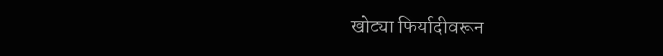खोट्या फिर्यादीवरून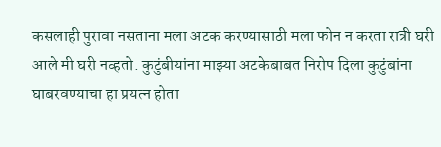कसलाही पुरावा नसताना मला अटक करण्यासाठी मला फोन न करता रात्री घरी आले मी घरी नव्हतो. कुटुंबीयांना माझ्या अटकेबाबत निरोप दिला कुटुंबांना घाबरवण्याचा हा प्रयत्न होता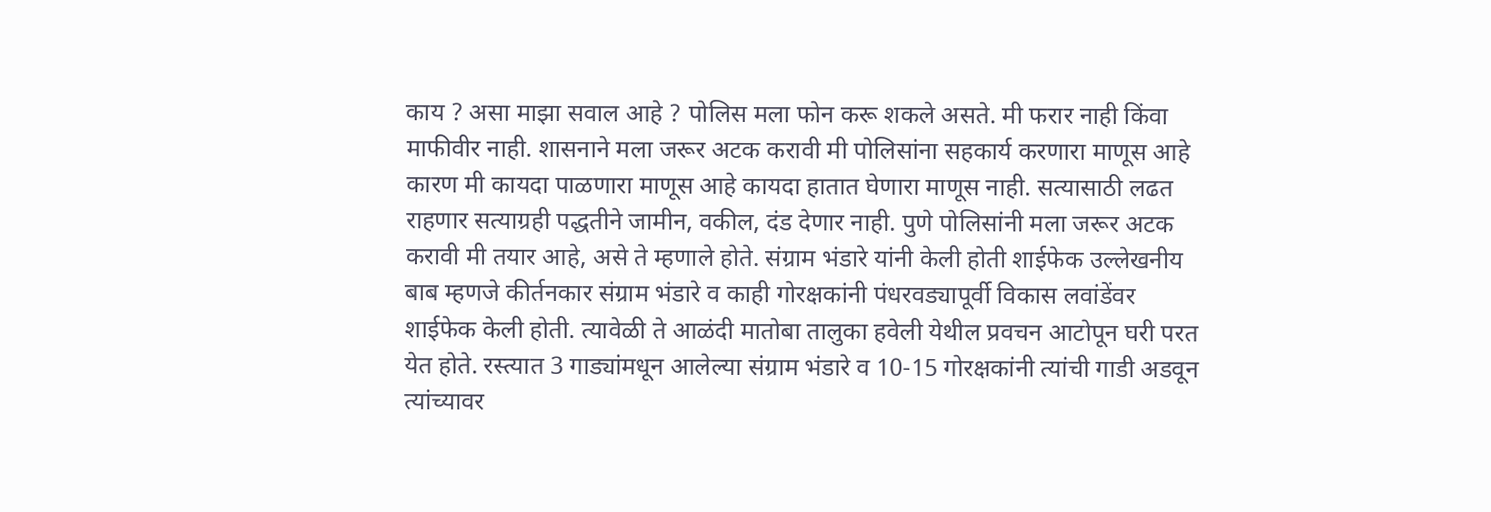काय ? असा माझा सवाल आहे ? पोलिस मला फोन करू शकले असते. मी फरार नाही किंवा माफीवीर नाही. शासनाने मला जरूर अटक करावी मी पोलिसांना सहकार्य करणारा माणूस आहे कारण मी कायदा पाळणारा माणूस आहे कायदा हातात घेणारा माणूस नाही. सत्यासाठी लढत राहणार सत्याग्रही पद्धतीने जामीन, वकील, दंड देणार नाही. पुणे पोलिसांनी मला जरूर अटक करावी मी तयार आहे, असे ते म्हणाले होते. संग्राम भंडारे यांनी केली होती शाईफेक उल्लेखनीय बाब म्हणजे कीर्तनकार संग्राम भंडारे व काही गोरक्षकांनी पंधरवड्यापूर्वी विकास लवांडेंवर शाईफेक केली होती. त्यावेळी ते आळंदी मातोबा तालुका हवेली येथील प्रवचन आटोपून घरी परत येत होते. रस्त्यात 3 गाड्यांमधून आलेल्या संग्राम भंडारे व 10-15 गोरक्षकांनी त्यांची गाडी अडवून त्यांच्यावर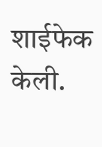शाईफेक केली.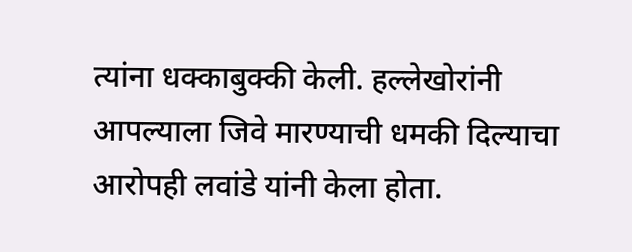त्यांना धक्काबुक्की केली. हल्लेखोरांनी आपल्याला जिवे मारण्याची धमकी दिल्याचा आरोपही लवांडे यांनी केला होता.